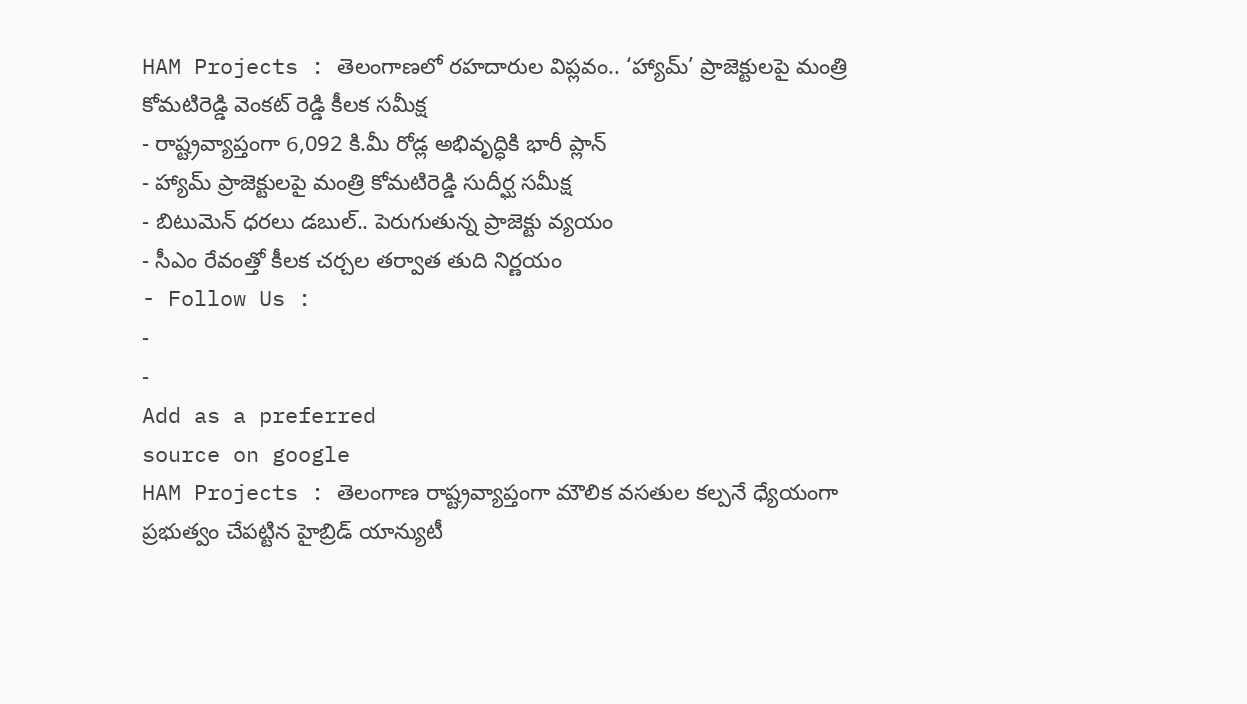HAM Projects : తెలంగాణలో రహదారుల విప్లవం.. ‘హ్యామ్’ ప్రాజెక్టులపై మంత్రి కోమటిరెడ్డి వెంకట్ రెడ్డి కీలక సమీక్ష
- రాష్ట్రవ్యాప్తంగా 6,092 కి.మీ రోడ్ల అభివృద్ధికి భారీ ప్లాన్
- హ్యామ్ ప్రాజెక్టులపై మంత్రి కోమటిరెడ్డి సుదీర్ఘ సమీక్ష
- బిటుమెన్ ధరలు డబుల్.. పెరుగుతున్న ప్రాజెక్టు వ్యయం
- సీఎం రేవంత్తో కీలక చర్చల తర్వాత తుది నిర్ణయం
- Follow Us :
-
-
Add as a preferred
source on google
HAM Projects : తెలంగాణ రాష్ట్రవ్యాప్తంగా మౌలిక వసతుల కల్పనే ధ్యేయంగా ప్రభుత్వం చేపట్టిన హైబ్రిడ్ యాన్యుటీ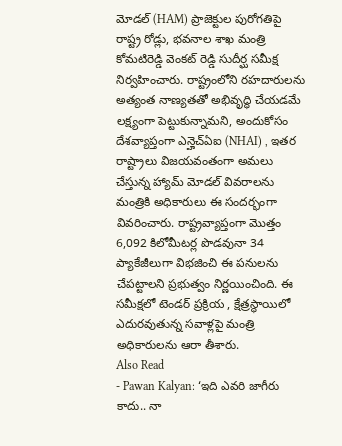మోడల్ (HAM) ప్రాజెక్టుల పురోగతిపై రాష్ట్ర రోడ్లు, భవనాల శాఖ మంత్రి కోమటిరెడ్డి వెంకట్ రెడ్డి సుదీర్ఘ సమీక్ష నిర్వహించారు. రాష్ట్రంలోని రహదారులను అత్యంత నాణ్యతతో అభివృద్ధి చేయడమే లక్ష్యంగా పెట్టుకున్నామని, అందుకోసం దేశవ్యాప్తంగా ఎన్హెచ్ఏఐ (NHAI) , ఇతర రాష్ట్రాలు విజయవంతంగా అమలు చేస్తున్న హ్యామ్ మోడల్ వివరాలను మంత్రికి అధికారులు ఈ సందర్భంగా వివరించారు. రాష్ట్రవ్యాప్తంగా మొత్తం 6,092 కిలోమీటర్ల పొడవునా 34 ప్యాకేజీలుగా విభజించి ఈ పనులను చేపట్టాలని ప్రభుత్వం నిర్ణయించింది. ఈ సమీక్షలో టెండర్ ప్రక్రియ , క్షేత్రస్థాయిలో ఎదురవుతున్న సవాళ్లపై మంత్రి అధికారులను ఆరా తీశారు.
Also Read
- Pawan Kalyan: ‘ఇది ఎవరి జాగీరు కాదు.. నా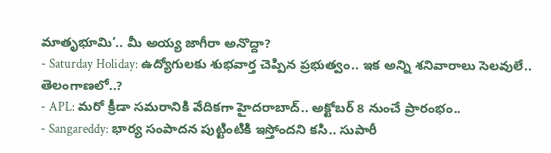మాతృభూమి’.. మీ అయ్య జాగీరా అనొద్దా?
- Saturday Holiday: ఉద్యోగులకు శుభవార్త చెప్పిన ప్రభుత్వం.. ఇక అన్ని శనివారాలు సెలవులే.. తెలంగాణలో..?
- APL: మరో క్రీడా సమరానికి వేదికగా హైదరాబాద్.. అక్టోబర్ 8 నుంచే ప్రారంభం..
- Sangareddy: భార్య సంపాదన పుట్టింటికి ఇస్తోందని కసి.. సుపారీ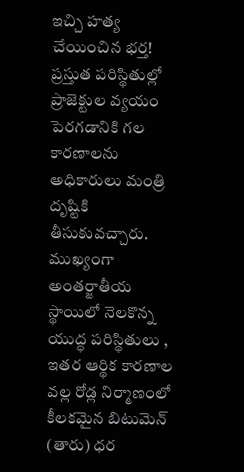ఇచ్చి హత్య చేయించిన భర్త!
ప్రస్తుత పరిస్థితుల్లో ప్రాజెక్టుల వ్యయం పెరగడానికి గల కారణాలను అధికారులు మంత్రి దృష్టికి తీసుకువచ్చారు. ముఖ్యంగా అంతర్జాతీయ స్థాయిలో నెలకొన్న యుద్ధ పరిస్థితులు , ఇతర ఆర్థిక కారణాల వల్ల రోడ్ల నిర్మాణంలో కీలకమైన బిటుమెన్ (తారు) ధర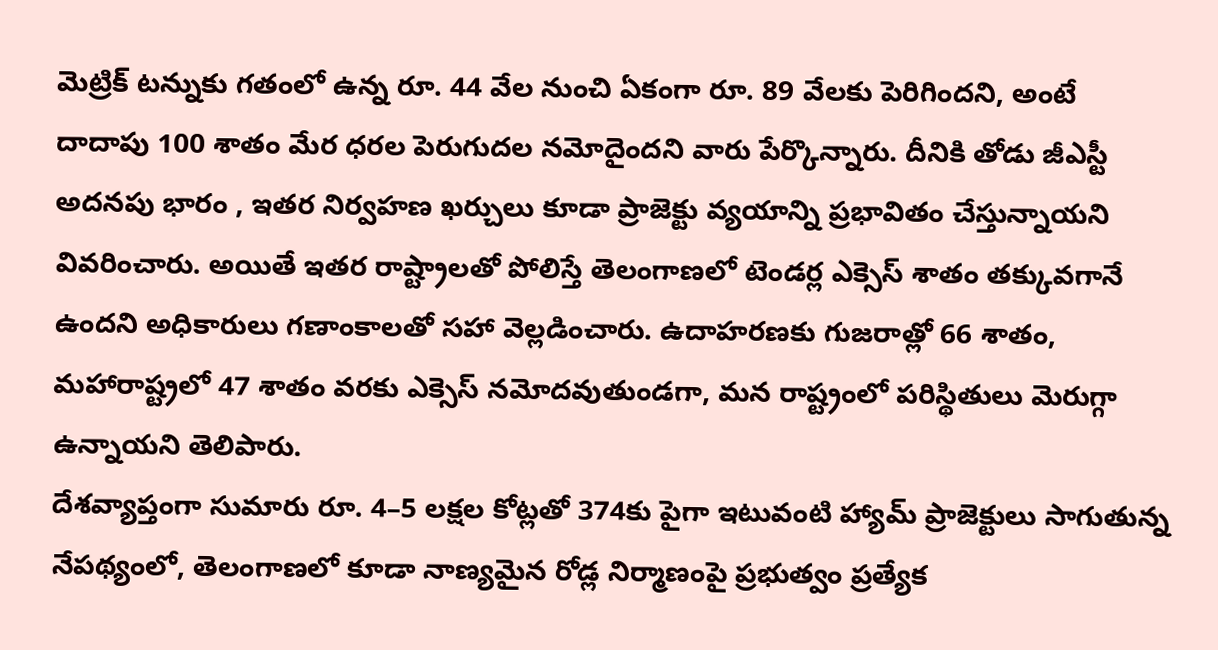మెట్రిక్ టన్నుకు గతంలో ఉన్న రూ. 44 వేల నుంచి ఏకంగా రూ. 89 వేలకు పెరిగిందని, అంటే దాదాపు 100 శాతం మేర ధరల పెరుగుదల నమోదైందని వారు పేర్కొన్నారు. దీనికి తోడు జీఎస్టీ అదనపు భారం , ఇతర నిర్వహణ ఖర్చులు కూడా ప్రాజెక్టు వ్యయాన్ని ప్రభావితం చేస్తున్నాయని వివరించారు. అయితే ఇతర రాష్ట్రాలతో పోలిస్తే తెలంగాణలో టెండర్ల ఎక్సెస్ శాతం తక్కువగానే ఉందని అధికారులు గణాంకాలతో సహా వెల్లడించారు. ఉదాహరణకు గుజరాత్లో 66 శాతం, మహారాష్ట్రలో 47 శాతం వరకు ఎక్సెస్ నమోదవుతుండగా, మన రాష్ట్రంలో పరిస్థితులు మెరుగ్గా ఉన్నాయని తెలిపారు.
దేశవ్యాప్తంగా సుమారు రూ. 4–5 లక్షల కోట్లతో 374కు పైగా ఇటువంటి హ్యామ్ ప్రాజెక్టులు సాగుతున్న నేపథ్యంలో, తెలంగాణలో కూడా నాణ్యమైన రోడ్ల నిర్మాణంపై ప్రభుత్వం ప్రత్యేక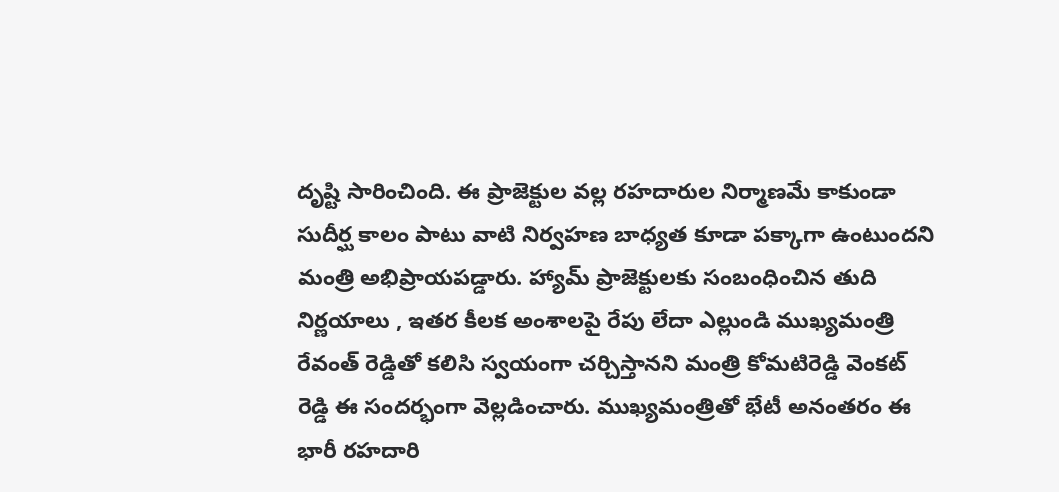దృష్టి సారించింది. ఈ ప్రాజెక్టుల వల్ల రహదారుల నిర్మాణమే కాకుండా సుదీర్ఘ కాలం పాటు వాటి నిర్వహణ బాధ్యత కూడా పక్కాగా ఉంటుందని మంత్రి అభిప్రాయపడ్డారు. హ్యామ్ ప్రాజెక్టులకు సంబంధించిన తుది నిర్ణయాలు , ఇతర కీలక అంశాలపై రేపు లేదా ఎల్లుండి ముఖ్యమంత్రి రేవంత్ రెడ్డితో కలిసి స్వయంగా చర్చిస్తానని మంత్రి కోమటిరెడ్డి వెంకట్ రెడ్డి ఈ సందర్భంగా వెల్లడించారు. ముఖ్యమంత్రితో భేటీ అనంతరం ఈ భారీ రహదారి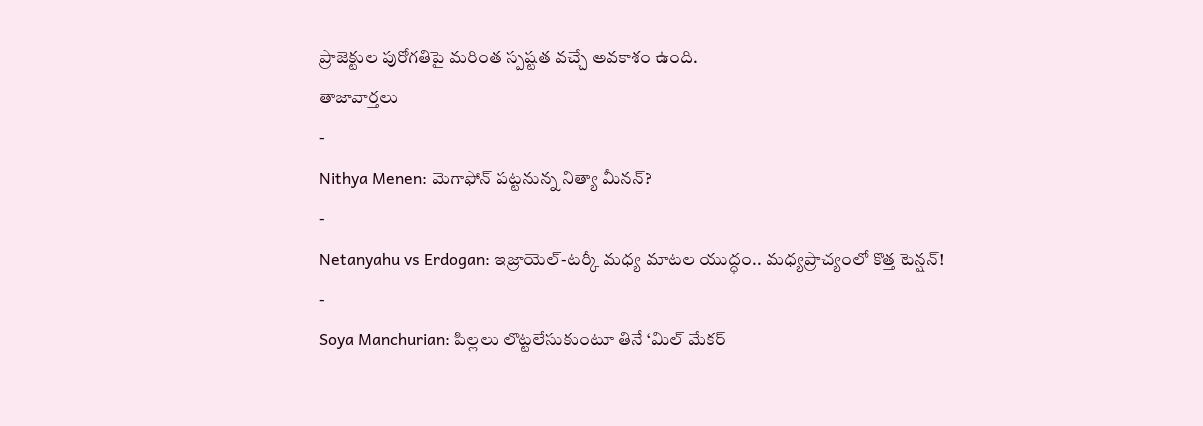ప్రాజెక్టుల పురోగతిపై మరింత స్పష్టత వచ్చే అవకాశం ఉంది.
తాజావార్తలు
-
Nithya Menen: మెగాఫోన్ పట్టనున్న నిత్యా మీనన్?
-
Netanyahu vs Erdogan: ఇజ్రాయెల్-టర్కీ మధ్య మాటల యుద్ధం.. మధ్యప్రాచ్యంలో కొత్త టెన్షన్!
-
Soya Manchurian: పిల్లలు లొట్టలేసుకుంటూ తినే ‘మిల్ మేకర్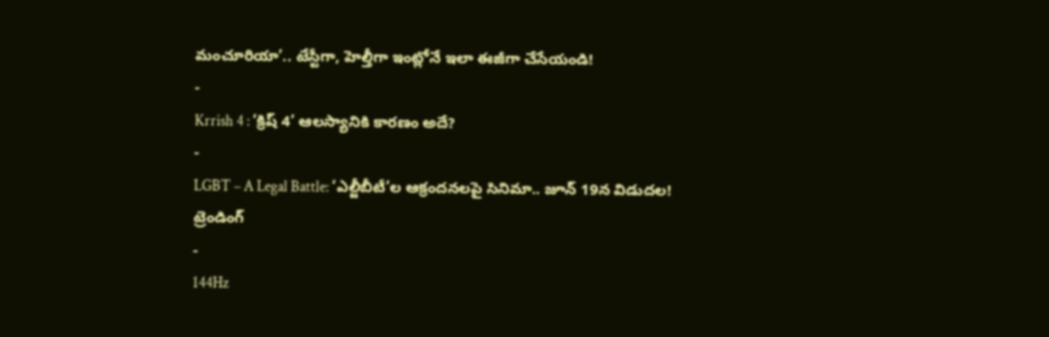మంచూరియా’.. టేస్టీగా, హెల్తీగా ఇంట్లోనే ఇలా ఈజీగా చేసేయండి!
-
Krrish 4 : ‘క్రిష్ 4’ ఆలస్యానికి కారణం అదే?
-
LGBT – A Legal Battle: ‘ఎల్జీబీటీ’ల ఆక్రందనలపై సినిమా.. జూన్ 19న విడుదల!
ట్రెండింగ్
-
144Hz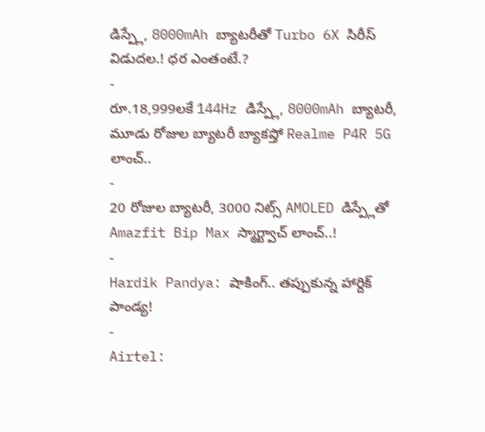డిస్ప్లే, 8000mAh బ్యాటరీతో Turbo 6X సిరీస్ విడుదల.! ధర ఎంతంటే.?
-
రూ.18,999లకే 144Hz డిస్ప్లే, 8000mAh బ్యాటరీ, మూడు రోజుల బ్యాటరీ బ్యాకప్తో Realme P4R 5G లాంచ్..
-
20 రోజుల బ్యాటరీ, 3000 నిట్స్ AMOLED డిస్ప్లేతో Amazfit Bip Max స్మార్ట్వాచ్ లాంచ్..!
-
Hardik Pandya: షాకింగ్.. తప్పుకున్న హార్దిక్ పాండ్య!
-
Airtel: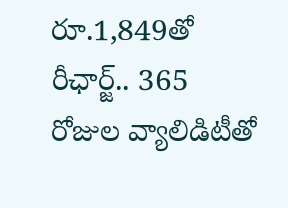రూ.1,849తో రీఛార్జ్.. 365 రోజుల వ్యాలిడిటీతో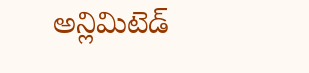అన్లిమిటెడ్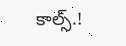కాల్స్.!